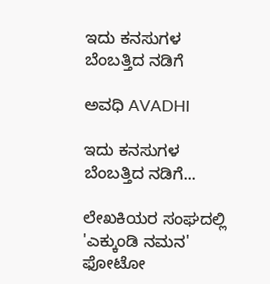ಇದು ಕನಸುಗಳ ಬೆಂಬತ್ತಿದ ನಡಿಗೆ‍

ಅವಧಿ AVADHI

ಇದು ಕನಸುಗಳ ಬೆಂಬತ್ತಿದ ನಡಿಗೆ...

ಲೇಖಕಿಯರ ಸಂಘದಲ್ಲಿ 'ಎಕ್ಕುಂಡಿ ನಮನ' ಫೋಟೋ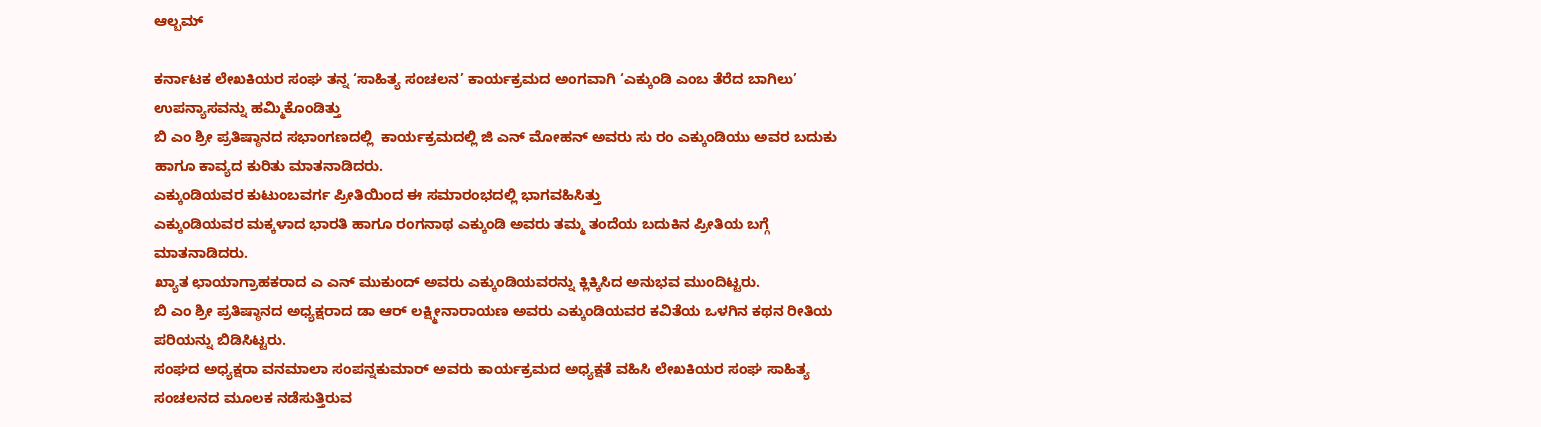ಆಲ್ಬಮ್

ಕರ್ನಾಟಕ ಲೇಖಕಿಯರ ಸಂಘ ತನ್ನ ‘ಸಾಹಿತ್ಯ ಸಂಚಲನ’ ಕಾರ್ಯಕ್ರಮದ ಅಂಗವಾಗಿ ‘ಎಕ್ಕುಂಡಿ ಎಂಬ ತೆರೆದ ಬಾಗಿಲು’ ಉಪನ್ಯಾಸವನ್ನು ಹಮ್ಮಿಕೊಂಡಿತ್ತು
ಬಿ ಎಂ ಶ್ರೀ ಪ್ರತಿಷ್ಠಾನದ ಸಭಾಂಗಣದಲ್ಲಿ  ಕಾರ್ಯಕ್ರಮದಲ್ಲಿ ಜಿ ಎನ್ ಮೋಹನ್ ಅವರು ಸು ರಂ ಎಕ್ಕುಂಡಿಯು ಅವರ ಬದುಕು ಹಾಗೂ ಕಾವ್ಯದ ಕುರಿತು ಮಾತನಾಡಿದರು.
ಎಕ್ಕುಂಡಿಯವರ ಕುಟುಂಬವರ್ಗ ಪ್ರೀತಿಯಿಂದ ಈ ಸಮಾರಂಭದಲ್ಲಿ ಭಾಗವಹಿಸಿತ್ತು
ಎಕ್ಕುಂಡಿಯವರ ಮಕ್ಕಳಾದ ಭಾರತಿ ಹಾಗೂ ರಂಗನಾಥ ಎಕ್ಕುಂಡಿ ಅವರು ತಮ್ಮ ತಂದೆಯ ಬದುಕಿನ ಪ್ರೀತಿಯ ಬಗ್ಗೆ ಮಾತನಾಡಿದರು.
ಖ್ಯಾತ ಛಾಯಾಗ್ರಾಹಕರಾದ ಎ ಎನ್ ಮುಕುಂದ್ ಅವರು ಎಕ್ಕುಂಡಿಯವರನ್ನು ಕ್ಲಿಕ್ಕಿಸಿದ ಅನುಭವ ಮುಂದಿಟ್ಟರು.
ಬಿ ಎಂ ಶ್ರೀ ಪ್ರತಿಷ್ಠಾನದ ಅಧ್ಯಕ್ಷರಾದ ಡಾ ಆರ್ ಲಕ್ಷ್ಮೀನಾರಾಯಣ ಅವರು ಎಕ್ಕುಂಡಿಯವರ ಕವಿತೆಯ ಒಳಗಿನ ಕಥನ ರೀತಿಯ ಪರಿಯನ್ನು ಬಿಡಿಸಿಟ್ಟರು.
ಸಂಘದ ಅಧ್ಯಕ್ಷರಾ ವನಮಾಲಾ ಸಂಪನ್ನಕುಮಾರ್ ಅವರು ಕಾರ್ಯಕ್ರಮದ ಅಧ್ಯಕ್ಷತೆ ವಹಿಸಿ ಲೇಖಕಿಯರ ಸಂಘ ಸಾಹಿತ್ಯ ಸಂಚಲನದ ಮೂಲಕ ನಡೆಸುತ್ತಿರುವ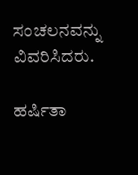ಸಂಚಲನವನ್ನು ವಿವರಿಸಿದರು.

ಹರ್ಷಿತಾ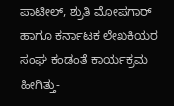ಪಾಟೀಲ್, ಶ್ರುತಿ ಮೋಪಗಾರ್ ಹಾಗೂ ಕರ್ನಾಟಕ ಲೇಖಕಿಯರ ಸಂಘ ಕಂಡಂತೆ ಕಾರ್ಯಕ್ರಮ ಹೀಗಿತ್ತು-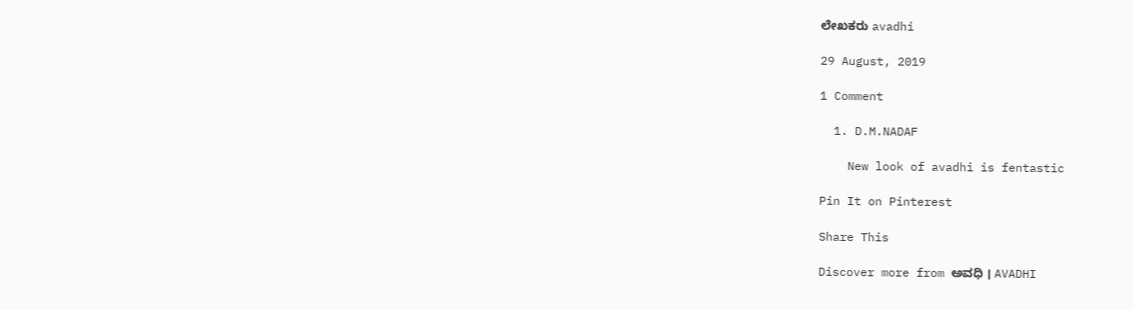ಲೇಖಕರು avadhi

29 August, 2019

1 Comment

  1. D.M.NADAF

    New look of avadhi is fentastic

Pin It on Pinterest

Share This

Discover more from ಅವಧಿ । AVADHI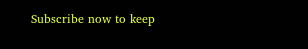Subscribe now to keep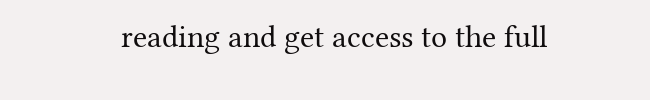reading and get access to the full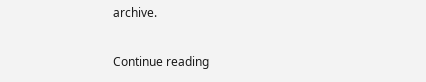archive.

Continue reading